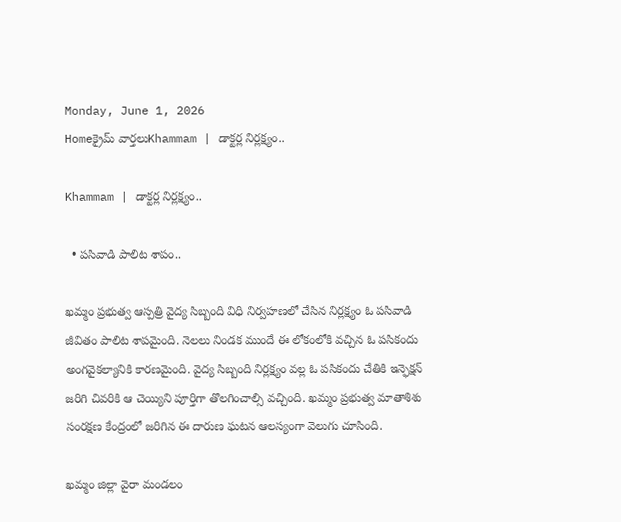Monday, June 1, 2026
Homeక్రైమ్ వార్తలుKhammam | డాక్టర్ల నిర్లక్ష్యం..

Khammam | డాక్టర్ల నిర్లక్ష్యం..

  • పసివాడి పాలిట శాపం..

ఖమ్మం ప్రభుత్వ ఆస్పత్రి వైద్య సిబ్బంది విధి నిర్వహణలో చేసిన నిర్లక్ష్యం ఓ పసివాడి జీవితం పాలిట శాపమైంది. నెలలు నిండక ముందే ఈ లోకంలోకి వచ్చిన ఓ పసికందు అంగవైకల్యానికి కారణమైంది. వైద్య సిబ్బంది నిర్లక్ష్యం వల్ల ఓ పసికందు చేతికి ఇన్ఫెక్షన్ జరిగి చివరికి ఆ చెయ్యిని పూర్తిగా తొలగించాల్సి వచ్చింది. ఖమ్మం ప్రభుత్వ మాతాశిశు సంరక్షణ కేంద్రంలో జరిగిన ఈ దారుణ ఘటన ఆలస్యంగా వెలుగు చూసింది.

ఖమ్మం జిల్లా వైరా మండలం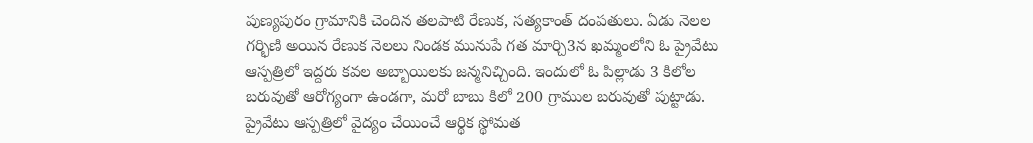పుణ్యపురం గ్రామానికి చెందిన తలపాటి రేణుక, సత్యకాంత్ దంపతులు. ఏడు నెలల గర్భిణి అయిన రేణుక నెలలు నిండక మునుపే గత మార్చి3న ఖమ్మంలోని ఓ ప్రైవేటు ఆస్పత్రిలో ఇద్దరు కవల అబ్బాయిలకు జన్మనిచ్చింది. ఇందులో ఓ పిల్లాడు 3 కిలోల బరువుతో ఆరోగ్యంగా ఉండగా, మరో బాబు కిలో 200 గ్రాముల బరువుతో పుట్టాడు. ప్రైవేటు ఆస్పత్రిలో వైద్యం చేయించే ఆర్థిక స్థోమత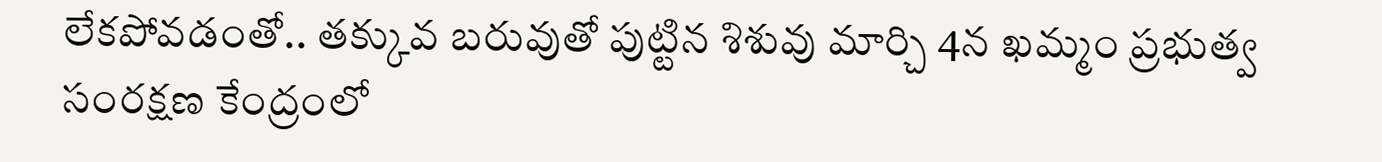లేకపోవడంతో.. తక్కువ బరువుతో పుట్టిన శిశువు మార్చి 4న ఖమ్మం ప్రభుత్వ సంరక్షణ కేంద్రంలో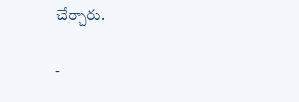చేర్చారు.

-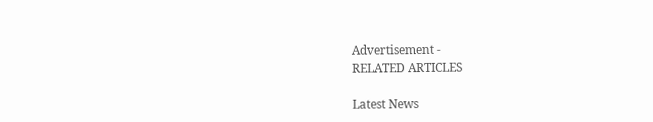Advertisement -
RELATED ARTICLES

Latest News